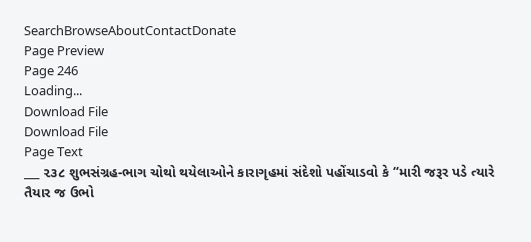SearchBrowseAboutContactDonate
Page Preview
Page 246
Loading...
Download File
Download File
Page Text
___ ૨૩૮ શુભસંગ્રહ-ભાગ ચોથો થયેલાઓને કારાગૃહમાં સંદેશો પહોંચાડવો કે “મારી જરૂર પડે ત્યારે તૈયાર જ ઉભો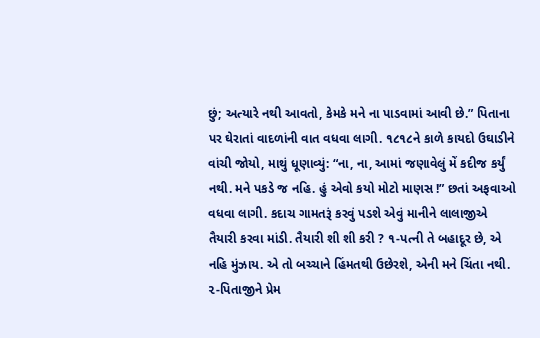છું; અત્યારે નથી આવતો, કેમકે મને ના પાડવામાં આવી છે.” પિતાના પર ઘેરાતાં વાદળાંની વાત વધવા લાગી. ૧૮૧૮ને કાળે કાયદો ઉઘાડીને વાંચી જોયો, માથું ધૂણાવ્યું: “ના, ના, આમાં જણાવેલું મેં કદીજ કર્યું નથી. મને પકડે જ નહિ. હું એવો કયો મોટો માણસ !” છતાં અફવાઓ વધવા લાગી. કદાચ ગામતરૂં કરવું પડશે એવું માનીને લાલાજીએ તૈયારી કરવા માંડી. તૈયારી શી શી કરી ? ૧-પત્ની તે બહાદૂર છે, એ નહિ મુંઝાય. એ તો બચ્ચાને હિંમતથી ઉછેરશે, એની મને ચિંતા નથી. ૨-પિતાજીને પ્રેમ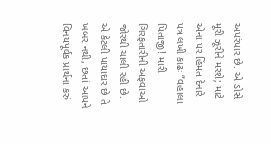અપરંપાર છે. એ ડોસે મૂરી ઝૂરીને મરશે; માટે એના પર હિંમત દેનારે પત્ર લખી કાઢઃ “વહાલા પિતાજી! મારી ગિરફતારીની અફવાઓ જોરથી ચાલી રહી છે. એ કેટલી પાયાદાર છે તે ખબર નથી, છતાં આપને વિનયપૂર્વક પ્રાર્થના કરું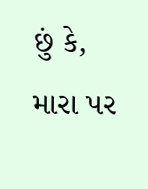છું કે, મારા પર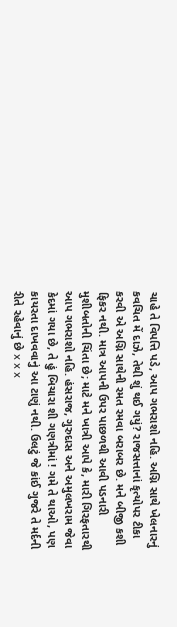ચાહે તે વિપત્તિ પડે, આપ ગભરાશો નહિ. અગ્નિ સાથે ખેલનારનું કવચિત મેં દાઝે, તેથી શું થઈ ગયું? રાજસત્તાનાં કૃત્યોપર ટીકા કરવી એ અગ્નિ સાથેની રમત રમવા બરાબર છે. મને બીજી કશી ફિકર નથી. માત્ર આપની ઉપર પાછળથી આવી પડનારી મુશીબતોની ચિંતા છે; માટે મને ખાત્રી આપે કે, મારી ગિરફતારથી આપ ગભરાશો નહિ. હંસરાજ, ગુરુદાસ અને અમુલખરામ જેવા કેદમાં ગયા છે, તે હું બિચારા શી ગણત્રીમાં ! ગમે તે થાઓ, પણ કાયરતા દાખવવાનું આ ટાણું નથી. ઉલટું જે કાંઈ ગુજરે તે મર્દની રીતે રહેવાનું છે x x x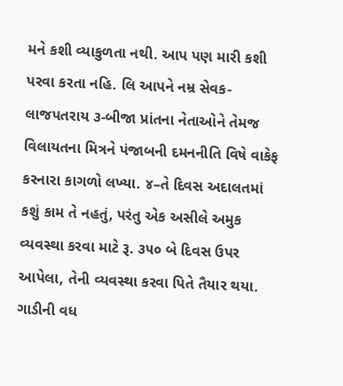મને કશી વ્યાકુળતા નથી. આપ પણ મારી કશી પરવા કરતા નહિ. લિ આપને નમ્ર સેવક-લાજપતરાય ૩-બીજા પ્રાંતના નેતાઓને તેમજ વિલાયતના મિત્રને પંજાબની દમનનીતિ વિષે વાકેફ કરનારા કાગળો લખ્યા. ૪–તે દિવસ અદાલતમાં કશું કામ તે નહતું, પરંતુ એક અસીલે અમુક વ્યવસ્થા કરવા માટે રૂ. ૩૫૦ બે દિવસ ઉપર આપેલા, તેની વ્યવસ્થા કરવા પિતે તૈયાર થયા. ગાડીની વધ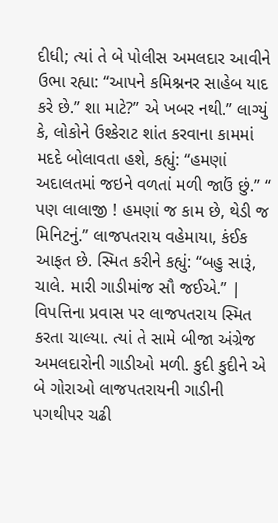દીધી; ત્યાં તે બે પોલીસ અમલદાર આવીને ઉભા રહ્યા: “આપને કમિશ્નનર સાહેબ યાદ કરે છે.” શા માટે?” એ ખબર નથી.” લાગ્યું કે, લોકોને ઉશ્કેરાટ શાંત કરવાના કામમાં મદદે બોલાવતા હશે, કહ્યું: “હમણાં અદાલતમાં જઇને વળતાં મળી જાઉં છું.” “ પણ લાલાજી ! હમણાં જ કામ છે, થેડી જ મિનિટનું.” લાજપતરાય વહેમાયા, કંઈક આફત છે. સ્મિત કરીને કહ્યું: “બહુ સારૂં, ચાલે. મારી ગાડીમાંજ સૌ જઈએ.” | વિપત્તિના પ્રવાસ પર લાજપતરાય સ્મિત કરતા ચાલ્યા. ત્યાં તે સામે બીજા અંગ્રેજ અમલદારોની ગાડીઓ મળી. કુદી કુદીને એ બે ગોરાઓ લાજપતરાયની ગાડીની પગથીપર ચઢી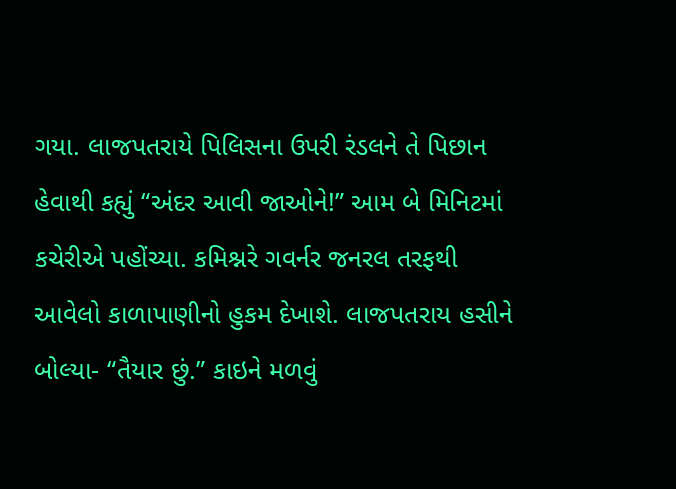ગયા. લાજપતરાયે પિલિસના ઉપરી રંડલને તે પિછાન હેવાથી કહ્યું “અંદર આવી જાઓને!” આમ બે મિનિટમાં કચેરીએ પહોંચ્યા. કમિશ્નરે ગવર્નર જનરલ તરફથી આવેલો કાળાપાણીનો હુકમ દેખાશે. લાજપતરાય હસીને બોલ્યા- “તૈયાર છું.” કાઇને મળવું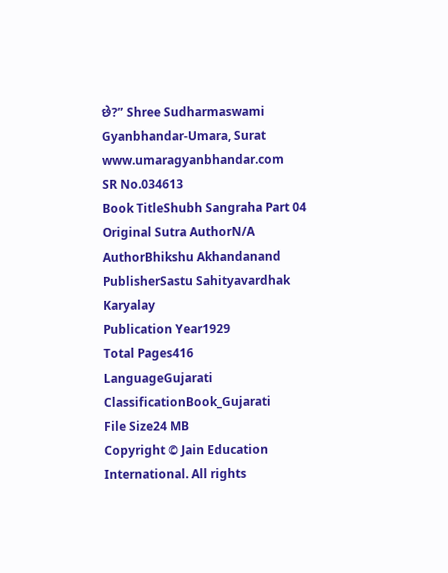છે?” Shree Sudharmaswami Gyanbhandar-Umara, Surat www.umaragyanbhandar.com
SR No.034613
Book TitleShubh Sangraha Part 04
Original Sutra AuthorN/A
AuthorBhikshu Akhandanand
PublisherSastu Sahityavardhak Karyalay
Publication Year1929
Total Pages416
LanguageGujarati
ClassificationBook_Gujarati
File Size24 MB
Copyright © Jain Education International. All rights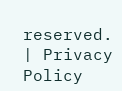reserved. | Privacy Policy